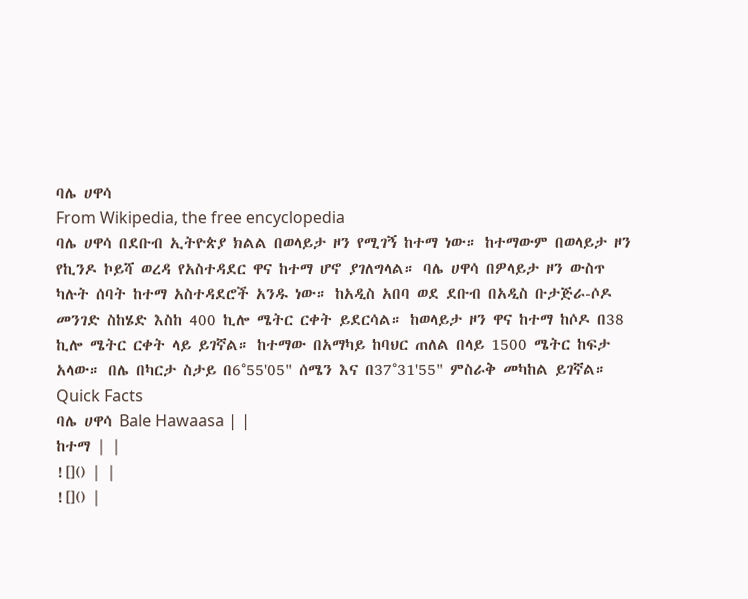ባሌ ሀዋሳ
From Wikipedia, the free encyclopedia
ባሌ ሀዋሳ በደቡብ ኢትዮጵያ ክልል በወላይታ ዞን የሚገኝ ከተማ ነው። ከተማውም በወላይታ ዞን የኪንዶ ኮይሻ ወረዳ የአስተዳደር ዋና ከተማ ሆኖ ያገለግላል። ባሌ ሀዋሳ በዎላይታ ዞን ውስጥ ካሉት ሰባት ከተማ አስተዳደሮች አንዱ ነው። ከአዲስ አበባ ወደ ደቡብ በአዲስ ቡታጅራ-ሶዶ መንገድ ስከሄድ እስከ 400 ኪሎ ሜትር ርቀት ይደርሳል። ከወላይታ ዞን ዋና ከተማ ከሶዶ በ38 ኪሎ ሜትር ርቀት ላይ ይገኛል። ከተማው በአማካይ ከባህር ጠለል በላይ 1500 ሜትር ከፍታ አላው። በሌ በካርታ ስታይ በ6°55'05" ሰሜን እና በ37°31'55" ምስራቅ መካከል ይገኛል።
Quick Facts
ባሌ ሀዋሳ Bale Hawaasa | |
ከተማ | |
![]() | |
![]() |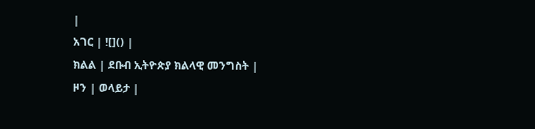|
አገር | ![]() |
ክልል | ደቡብ ኢትዮጵያ ክልላዊ መንግስት |
ዞን | ወላይታ |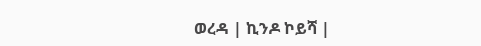ወረዳ | ኪንዶ ኮይሻ |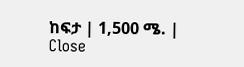ከፍታ | 1,500 ሜ. |
Close